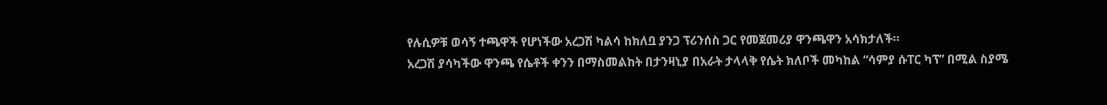የሉሲዎቹ ወሳኝ ተጫዋች የሆነችው አረጋሽ ካልሳ ከክለቧ ያንጋ ፕሪንሰስ ጋር የመጀመሪያ ዋንጫዋን አሳክታለች።
አረጋሽ ያሳካችው ዋንጫ የሴቶች ቀንን በማስመልከት በታንዛኒያ በአራት ታላላቅ የሴት ክለቦች መካከል “ሳምያ ሱፐር ካፕ” በሚል ስያሜ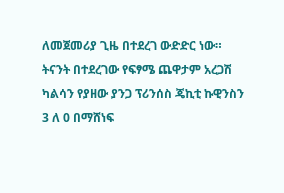ለመጀመሪያ ጊዜ በተደረገ ውድድር ነው።
ትናንት በተደረገው የፍፃሜ ጨዋታም አረጋሽ ካልሳን የያዘው ያንጋ ፕሪንሰስ ጄኪቲ ኩዊንስን 3 ለ 0 በማሸነፍ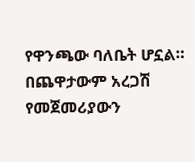የዋንጫው ባለቤት ሆኗል።
በጨዋታውም አረጋሽ የመጀመሪያውን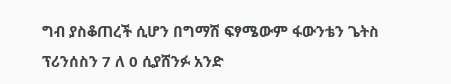ግብ ያስቆጠረች ሲሆን በግማሽ ፍፃሜውም ፋውንቴን ጌትስ ፕሪንሰስን 7 ለ 0 ሲያሸንፉ አንድ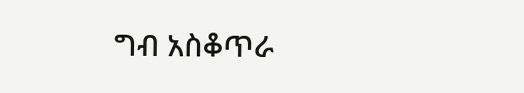ግብ አስቆጥራ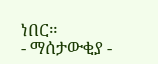ነበር።
- ማሰታውቂያ -